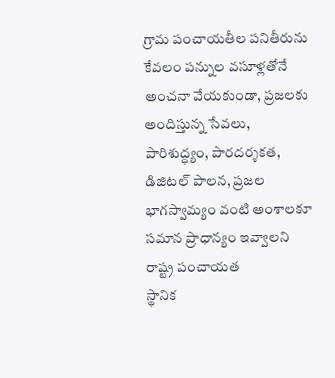గ్రామ పంచాయతీల పనితీరును కేవలం పన్నుల వసూళ్లతోనే అంచనా వేయకుండా, ప్రజలకు అందిస్తున్న సేవలు, పారిశుద్ధ్యం, పారదర్శకత, డిజిటల్ పాలన, ప్రజల భాగస్వామ్యం వంటి అంశాలకూ సమాన ప్రాధాన్యం ఇవ్వాలని రాష్ట్ర పంచాయత
స్థానిక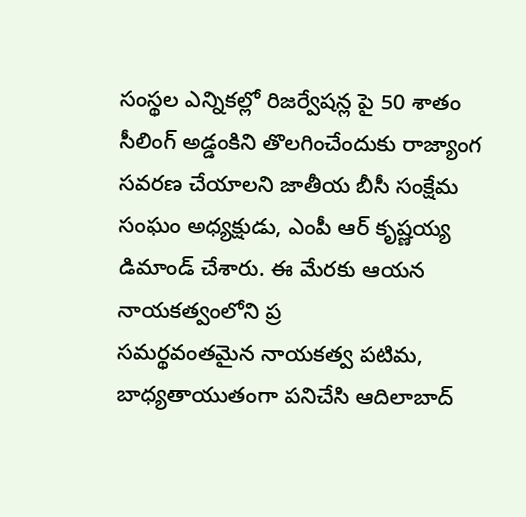సంస్థల ఎన్నికల్లో రిజర్వేషన్ల పై 50 శాతం సీలింగ్ అడ్డంకిని తొలగించేందుకు రాజ్యాంగ సవరణ చేయాలని జాతీయ బీసీ సంక్షేమ సంఘం అధ్యక్షుడు, ఎంపీ ఆర్ కృష్ణయ్య డిమాండ్ చేశారు. ఈ మేరకు ఆయన నాయకత్వంలోని ప్ర
సమర్థవంతమైన నాయకత్వ పటిమ, బాధ్యతాయుతంగా పనిచేసి ఆదిలాబాద్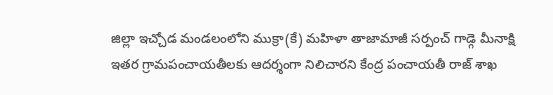జిల్లా ఇచ్చోడ మండలంలోని ముక్రా(కే) మహిళా తాజామాజీ సర్పంచ్ గాడ్గె మీనాక్షి ఇతర గ్రామపంచాయతీలకు ఆదర్శంగా నిలిచారని కేంద్ర పంచాయతీ రాజ్ శాఖ